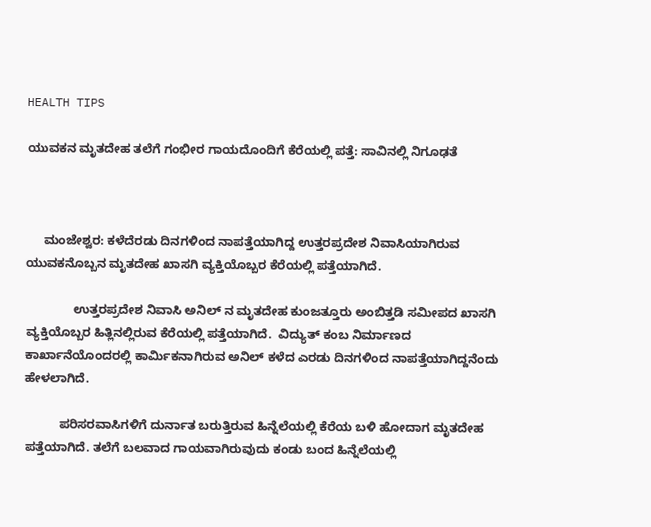HEALTH TIPS

ಯುವಕನ ಮೃತದೇಹ ತಲೆಗೆ ಗಂಭೀರ ಗಾಯದೊಂದಿಗೆ ಕೆರೆಯಲ್ಲಿ ಪತ್ತೆ: ಸಾವಿನಲ್ಲಿ ನಿಗೂಢತೆ



     ಮಂಜೇಶ್ವರ: ಕಳೆದೆರಡು ದಿನಗಳಿಂದ ನಾಪತ್ತೆಯಾಗಿದ್ದ ಉತ್ತರಪ್ರದೇಶ ನಿವಾಸಿಯಾಗಿರುವ ಯುವಕನೊಬ್ಬನ ಮೃತದೇಹ ಖಾಸಗಿ ವ್ಯಕ್ತಿಯೊಬ್ಬರ ಕೆರೆಯಲ್ಲಿ ಪತ್ತೆಯಾಗಿದೆ.

              ಉತ್ತರಪ್ರದೇಶ ನಿವಾಸಿ ಅನಿಲ್ ನ ಮೃತದೇಹ ಕುಂಜತ್ತೂರು ಅಂಬಿತ್ತಡಿ ಸಮೀಪದ ಖಾಸಗಿ ವ್ಯಕ್ತಿಯೊಬ್ಬರ ಹಿತ್ಲಿನಲ್ಲಿರುವ ಕೆರೆಯಲ್ಲಿ ಪತ್ತೆಯಾಗಿದೆ.  ವಿದ್ಯುತ್ ಕಂಬ ನಿರ್ಮಾಣದ ಕಾರ್ಖಾನೆಯೊಂದರಲ್ಲಿ ಕಾರ್ಮಿಕನಾಗಿರುವ ಅನಿಲ್ ಕಳೆದ ಎರಡು ದಿನಗಳಿಂದ ನಾಪತ್ತೆಯಾಗಿದ್ದನೆಂದು ಹೇಳಲಾಗಿದೆ.

          ಪರಿಸರವಾಸಿಗಳಿಗೆ ದುರ್ನಾತ ಬರುತ್ತಿರುವ ಹಿನ್ನೆಲೆಯಲ್ಲಿ ಕೆರೆಯ ಬಳಿ ಹೋದಾಗ ಮೃತದೇಹ ಪತ್ತೆಯಾಗಿದೆ. ತಲೆಗೆ ಬಲವಾದ ಗಾಯವಾಗಿರುವುದು ಕಂಡು ಬಂದ ಹಿನ್ನೆಲೆಯಲ್ಲಿ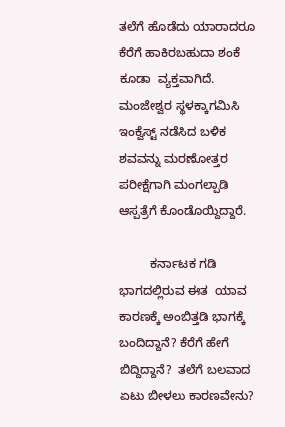ತಲೆಗೆ ಹೊಡೆದು ಯಾರಾದರೂ ಕೆರೆಗೆ ಹಾಕಿರಬಹುದಾ ಶಂಕೆ  ಕೂಡಾ  ವ್ಯಕ್ತವಾಗಿದೆ. ಮಂಜೇಶ್ವರ ಸ್ಥಳಕ್ಕಾಗಮಿಸಿ ಇಂಕ್ವೆಸ್ಟ್ ನಡೆಸಿದ ಬಳಿಕ ಶವವನ್ನು ಮರಣೋತ್ತರ ಪರೀಕ್ಷೆಗಾಗಿ ಮಂಗಲ್ಪಾಡಿ ಆಸ್ಪತ್ರೆಗೆ ಕೊಂಡೊಯ್ದಿದ್ದಾರೆ.

         ಕರ್ನಾಟಕ ಗಡಿ ಭಾಗದಲ್ಲಿರುವ ಈತ  ಯಾವ ಕಾರಣಕ್ಕೆ ಅಂಬಿತ್ತಡಿ ಭಾಗಕ್ಕೆ ಬಂದಿದ್ದಾನೆ? ಕೆರೆಗೆ ಹೇಗೆ ಬಿದ್ದಿದ್ದಾನೆ?  ತಲೆಗೆ ಬಲವಾದ ಏಟು ಬೀಳಲು ಕಾರಣವೇನು?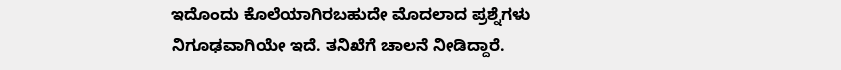ಇದೊಂದು ಕೊಲೆಯಾಗಿರಬಹುದೇ ಮೊದಲಾದ ಪ್ರಶ್ನೆಗಳು ನಿಗೂಢವಾಗಿಯೇ ಇದೆ. ತನಿಖೆಗೆ ಚಾಲನೆ ನೀಡಿದ್ದಾರೆ.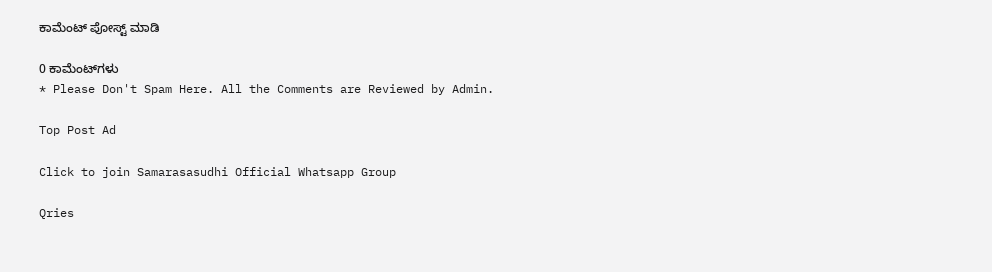ಕಾಮೆಂಟ್‌‌ ಪೋಸ್ಟ್‌ ಮಾಡಿ

0 ಕಾಮೆಂಟ್‌ಗಳು
* Please Don't Spam Here. All the Comments are Reviewed by Admin.

Top Post Ad

Click to join Samarasasudhi Official Whatsapp Group

Qries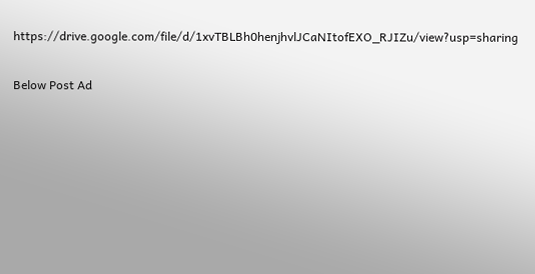https://drive.google.com/file/d/1xvTBLBh0henjhvlJCaNItofEXO_RJIZu/view?usp=sharing

Below Post Ad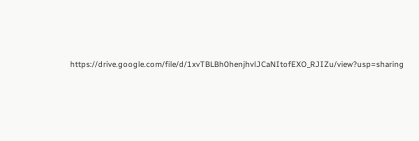https://drive.google.com/file/d/1xvTBLBh0henjhvlJCaNItofEXO_RJIZu/view?usp=sharing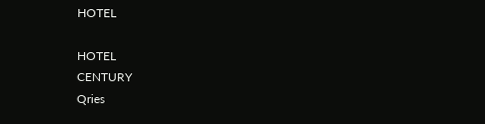HOTEL

HOTEL
CENTURY
Qries